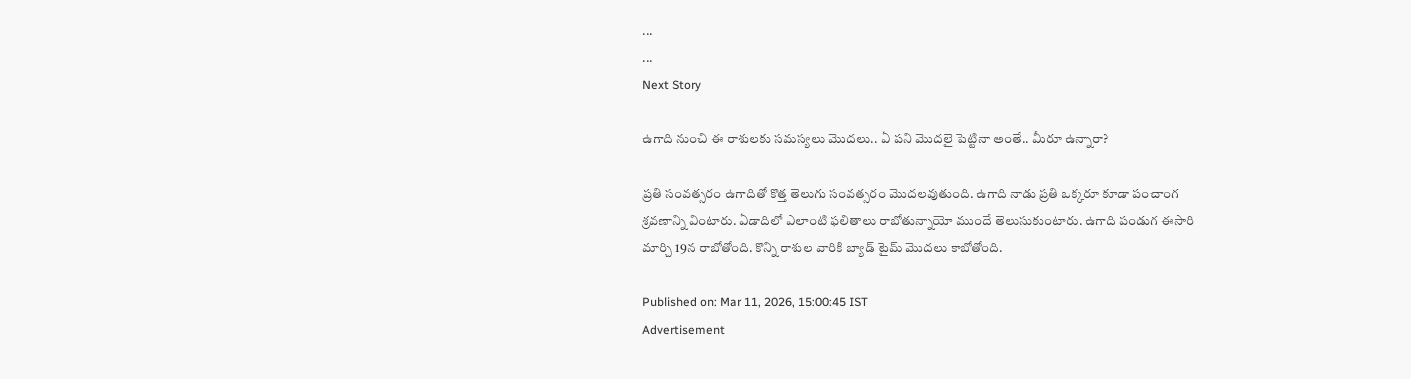...
...
Next Story

ఉగాది నుంచి ఈ రాశులకు సమస్యలు మొదలు.. ఏ పని మొదలై పెట్టినా అంతే.. మీరూ ఉన్నారా?

ప్రతి సంవత్సరం ఉగాదితో కొత్త తెలుగు సంవత్సరం మొదలవుతుంది. ఉగాది నాడు ప్రతి ఒక్కరూ కూడా పంచాంగ శ్రవణాన్ని వింటారు. ఏడాదిలో ఎలాంటి ఫలితాలు రాబోతున్నాయో ముందే తెలుసుకుంటారు. ఉగాది పండుగ ఈసారి మార్చి 19న రాబోతోంది. కొన్ని రాశుల వారికి బ్యాడ్ టైమ్ మొదలు కాబోతోంది.

Published on: Mar 11, 2026, 15:00:45 IST
Advertisement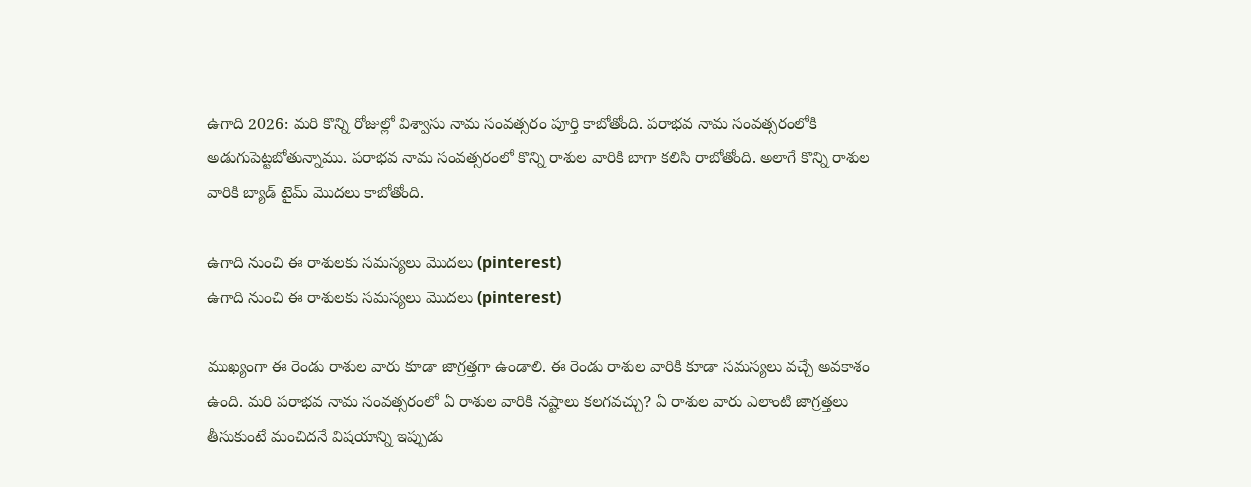ఉగాది 2026: మరి కొన్ని రోజుల్లో విశ్వాసు నామ సంవత్సరం పూర్తి కాబోతోంది. పరాభవ నామ సంవత్సరంలోకి అడుగుపెట్టబోతున్నాము. పరాభవ నామ సంవత్సరంలో కొన్ని రాశుల వారికి బాగా కలిసి రాబోతోంది. అలాగే కొన్ని రాశుల వారికి బ్యాడ్ టైమ్ మొదలు కాబోతోంది.

ఉగాది నుంచి ఈ రాశులకు సమస్యలు మొదలు (pinterest)
ఉగాది నుంచి ఈ రాశులకు సమస్యలు మొదలు (pinterest)

ముఖ్యంగా ఈ రెండు రాశుల వారు కూడా జాగ్రత్తగా ఉండాలి. ఈ రెండు రాశుల వారికి కూడా సమస్యలు వచ్చే అవకాశం ఉంది. మరి పరాభవ నామ సంవత్సరంలో ఏ రాశుల వారికి నష్టాలు కలగవచ్చు? ఏ రాశుల వారు ఎలాంటి జాగ్రత్తలు తీసుకుంటే మంచిదనే విషయాన్ని ఇప్పుడు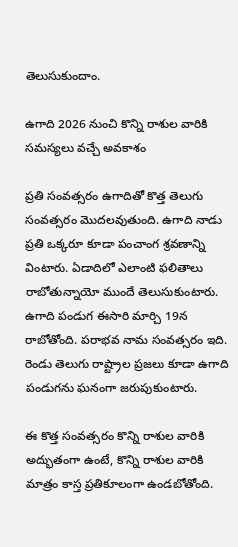తెలుసుకుందాం.

ఉగాది 2026 నుంచి కొన్ని రాశుల వారికి సమస్యలు వచ్చే అవకాశం

ప్రతి సంవత్సరం ఉగాదితో కొత్త తెలుగు సంవత్సరం మొదలవుతుంది. ఉగాది నాడు ప్రతి ఒక్కరూ కూడా పంచాంగ శ్రవణాన్ని వింటారు. ఏడాదిలో ఎలాంటి ఫలితాలు రాబోతున్నాయో ముందే తెలుసుకుంటారు. ఉగాది పండుగ ఈసారి మార్చి 19న రాబోతోంది. పరాభవ నామ సంవత్సరం ఇది. రెండు తెలుగు రాష్ట్రాల ప్రజలు కూడా ఉగాది పండుగను ఘనంగా జరుపుకుంటారు.

ఈ కొత్త సంవత్సరం కొన్ని రాశుల వారికి అద్భుతంగా ఉంటే, కొన్ని రాశుల వారికి మాత్రం కాస్త ప్రతికూలంగా ఉండబోతోంది.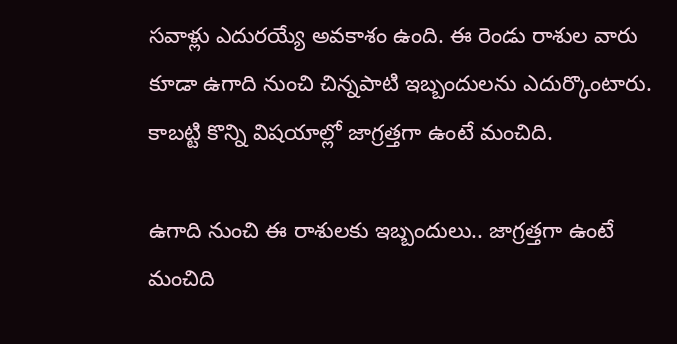సవాళ్లు ఎదురయ్యే అవకాశం ఉంది. ఈ రెండు రాశుల వారు కూడా ఉగాది నుంచి చిన్నపాటి ఇబ్బందులను ఎదుర్కొంటారు. కాబట్టి కొన్ని విషయాల్లో జాగ్రత్తగా ఉంటే మంచిది.

ఉగాది నుంచి ఈ రాశులకు ఇబ్బందులు.. జాగ్రత్తగా ఉంటే మంచిది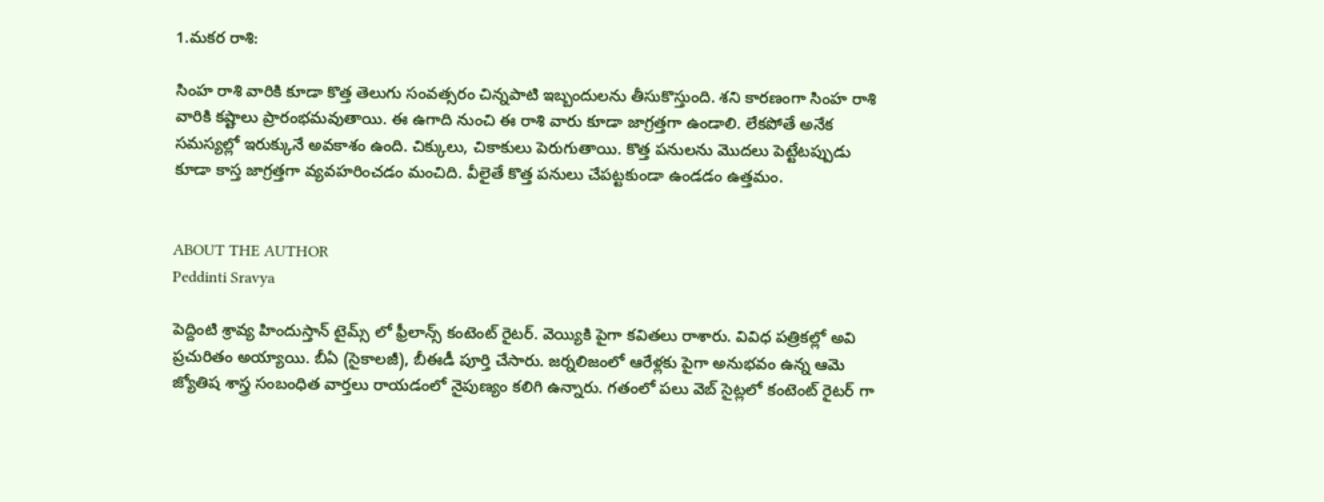1.మకర రాశి:

సింహ రాశి వారికి కూడా కొత్త తెలుగు సంవత్సరం చిన్నపాటి ఇబ్బందులను తీసుకొస్తుంది. శని కారణంగా సింహ రాశి వారికి కష్టాలు ప్రారంభమవుతాయి. ఈ ఉగాది నుంచి ఈ రాశి వారు కూడా జాగ్రత్తగా ఉండాలి. లేకపోతే అనేక సమస్యల్లో ఇరుక్కునే అవకాశం ఉంది. చిక్కులు, చికాకులు పెరుగుతాయి. కొత్త పనులను మొదలు పెట్టేటప్పుడు కూడా కాస్త జాగ్రత్తగా వ్యవహరించడం మంచిది. వీలైతే కొత్త పనులు చేపట్టకుండా ఉండడం ఉత్తమం.


ABOUT THE AUTHOR
Peddinti Sravya

పెద్దింటి శ్రావ్య హిందుస్తాన్ టైమ్స్ లో ఫ్రీలాన్స్ కంటెంట్ రైటర్. వెయ్యికి పైగా కవితలు రాశారు. వివిధ పత్రికల్లో అవి ప్రచురితం అయ్యాయి. బీఏ (సైకాలజీ), బీఈడీ పూర్తి చేసారు. జర్నలిజంలో ఆరేళ్లకు పైగా అనుభవం ఉన్న ఆమె జ్యోతిష శాస్త్ర సంబంధిత వార్తలు రాయడంలో నైపుణ్యం కలిగి ఉన్నారు. గతంలో పలు వెబ్ సైట్లలో కంటెంట్ రైటర్ గా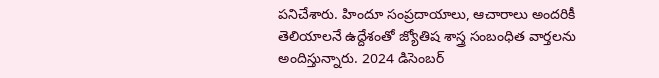పనిచేశారు. హిందూ సంప్రదాయాలు, ఆచారాలు అందరికీ తెలియాలనే ఉద్దేశంతో జ్యోతిష శాస్త్ర సంబంధిత వార్తలను అందిస్తున్నారు. 2024 డిసెంబర్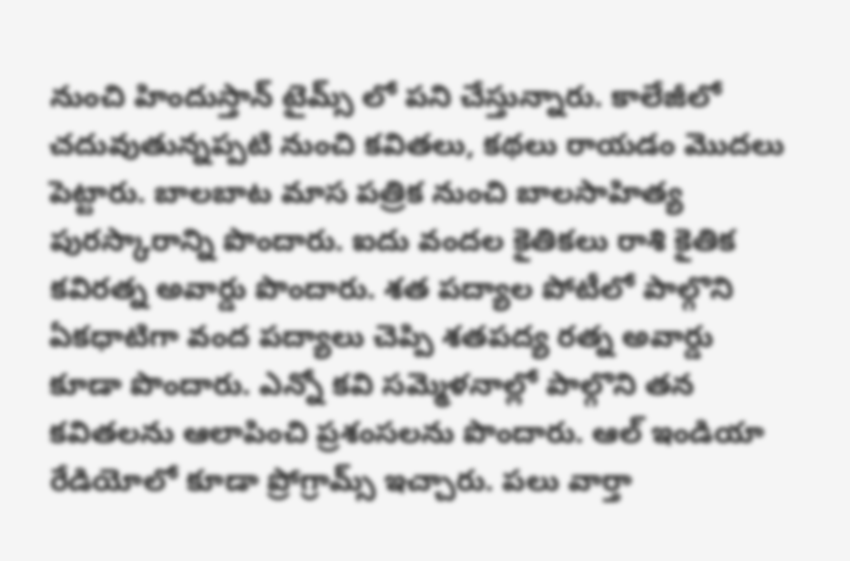నుంచి హిందుస్తాన్ టైమ్స్ లో పని చేస్తున్నారు. కాలేజీలో చదువుతున్నప్పటి నుంచి కవితలు, కథలు రాయడం మొదలు పెట్టారు. బాలబాట మాస పత్రిక నుంచి బాలసాహిత్య పురస్కారాన్ని పొందారు. ఐదు వందల కైతికలు రాశి కైతిక కవిరత్న అవార్డు పొందారు. శత పద్యాల పోటీలో పాల్గొని ఏకధాటిగా వంద పద్యాలు చెప్పి శతపద్య రత్న అవార్డు కూడా పొందారు. ఎన్నో కవి సమ్మెళనాల్లో పాల్గొని తన కవితలను ఆలాపించి ప్రశంసలను పొందారు. ఆల్ ఇండియా రేడియోలో కూడా ప్రోగ్రామ్స్ ఇచ్చారు. పలు వార్తా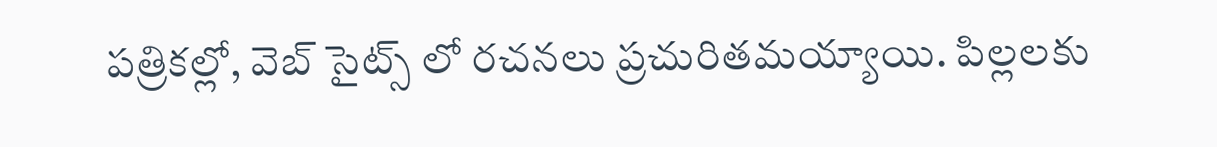పత్రికల్లో, వెబ్ సైట్స్ లో రచనలు ప్రచురితమయ్యాయి. పిల్లలకు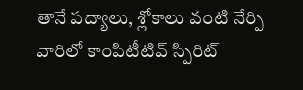తానే పద్యాలు, శ్లోకాలు వంటి నేర్పి వారిలో కాంపిటీటివ్ స్పిరిట్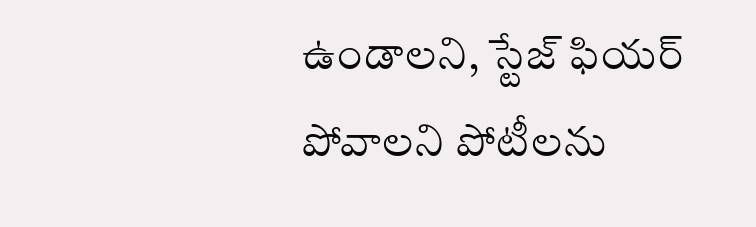ఉండాలని, స్టేజ్ ఫియర్ పోవాలని పోటీలను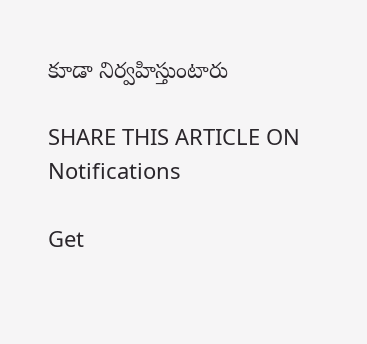కూడా నిర్వహిస్తుంటారు

SHARE THIS ARTICLE ON
Notifications

Get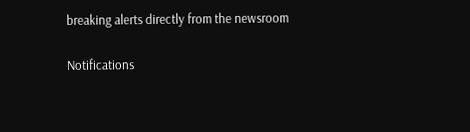breaking alerts directly from the newsroom

Notifications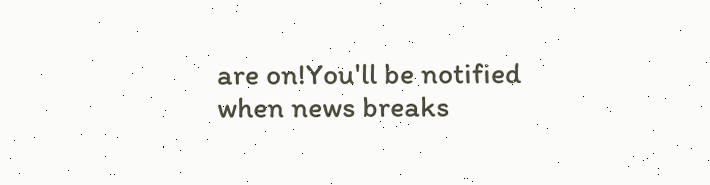are on!You'll be notified when news breaks